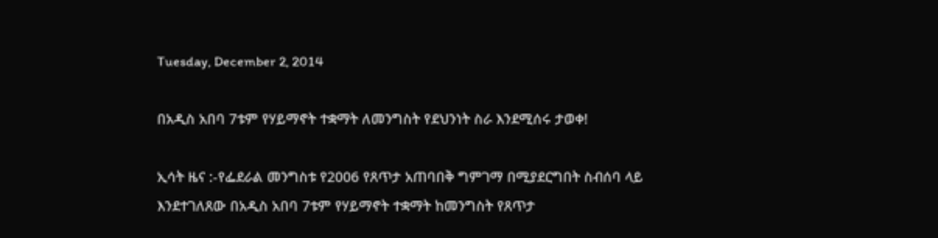Tuesday, December 2, 2014

በአዲስ አበባ 7ቱም የሃይማኖት ተቋማት ለመንግስት የደህንነት ስራ እንደሚሰሩ ታወቀ!

ኢሳት ዜና :-የፌደራል መንግስቱ የ2006 የጸጥታ አጠባበቅ ግምገማ በሚያደርግበት ስብሰባ ላይ እንደተገለጸው በአዲስ አበባ 7ቱም የሃይማኖት ተቋማት ከመንግስት የጸጥታ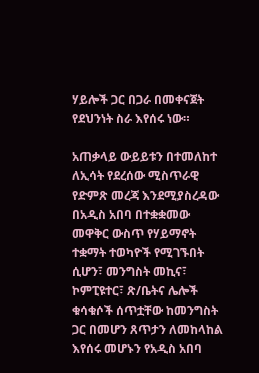ሃይሎች ጋር በጋራ በመቀናጀት የደህንነት ስራ እየሰሩ ነው።

አጠቃላይ ውይይቱን በተመለከተ ለኢሳት የደረሰው ሚስጥራዊ የድምጽ መረጃ እንደሚያስረዳው በአዲስ አበባ በተቋቋመው መዋቅር ውስጥ የሃይማኖት ተቋማት ተወካዮች የሚገኙበት ሲሆን፣ መንግስት መኪና፣ ኮምፒዩተር፣ ጽ/ቤትና ሌሎች ቁሳቁሶች ሰጥቷቸው ከመንግስት ጋር በመሆን ጸጥታን ለመከላከል እየሰሩ መሆኑን የአዲስ አበባ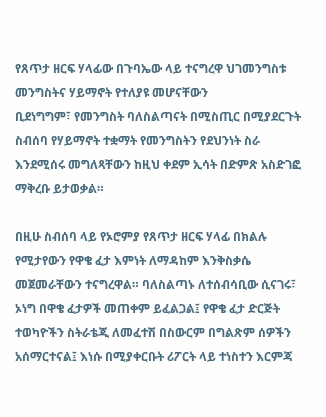የጸጥታ ዘርፍ ሃላፊው በጉባኤው ላይ ተናግረዋ ህገመንግስቱ መንግስትና ሃይማኖት የተለያዩ መሆናቸውን
ቢደነግግም፣ የመንግስት ባለስልጣናት በሚስጢር በሚያደርጉት ስብሰባ የሃይማኖት ተቋማት የመንግስትን የደህንነት ስራ እንደሚሰሩ መግለጻቸውን ከዚህ ቀደም ኢሳት በድምጽ አስድገፎ ማቅረቡ ይታወቃል።

በዚሁ ስብሰባ ላይ የኦሮምያ የጸጥታ ዘርፍ ሃላፊ በክልሉ የሚታየውን የዋቄ ፈታ እምነት ለማዳከም እንቅስቃሴ መጀመራቸውን ተናግረዋል። ባለስልጣኑ ለተሰብሳቢው ሲናገሩ፣ ኦነግ በዋቄ ፈታዎች መጠቀም ይፈልጋል፤ የዋቄ ፈታ ድርጅት ተወካዮችን ስትራቴጂ ለመፈተሽ በስውርም በግልጽም ሰዎችን አሰማርተናል፤ እነሱ በሚያቀርቡት ሪፖርት ላይ ተነስተን እርምጃ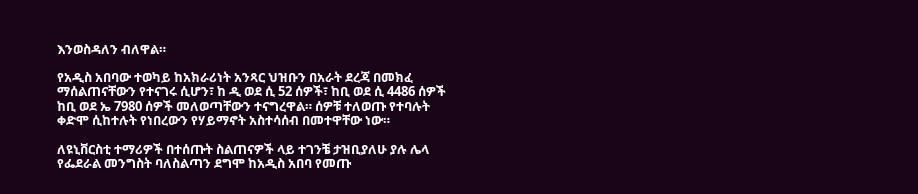እንወስዳለን ብለዋል።

የአዲስ አበባው ተወካይ ከአክራሪነት አንጻር ህዝቡን በአራት ደረጃ በመክፈ ማሰልጠናቸውን የተናገሩ ሲሆን፣ ከ ዲ ወደ ሲ 52 ሰዎች፣ ከቢ ወደ ሲ 4486 ሰዎች ከቢ ወደ ኤ 7980 ሰዎች መለወጣቸውን ተናግረዋል። ሰዎቹ ተለወጡ የተባሉት ቀድሞ ሲከተሉት የነበረውን የሃይማኖት አስተሳሰብ በመተዋቸው ነው።

ለዩኒቨርስቲ ተማሪዎች በተሰጡት ስልጠናዎች ላይ ተገንቼ ታዝቢያለሁ ያሉ ሌላ የፌደራል መንግስት ባለስልጣን ደግሞ ከአዲስ አበባ የመጡ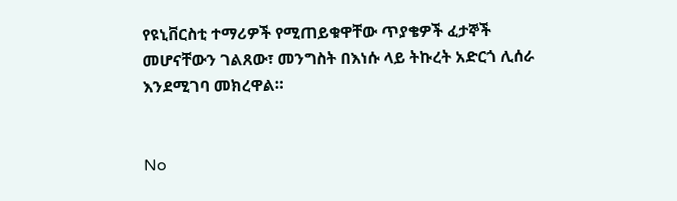የዩኒቨርስቲ ተማሪዎች የሚጠይቁዋቸው ጥያቄዎች ፈታኞች መሆናቸውን ገልጸው፣ መንግስት በእነሱ ላይ ትኩረት አድርጎ ሊሰራ እንደሚገባ መክረዋል።


No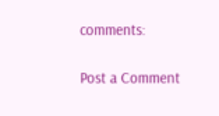comments:

Post a Comment